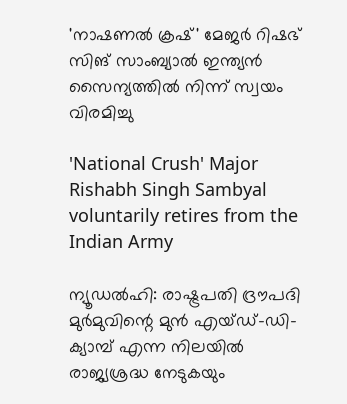'നാഷണൽ ക്രഷ്' മേജർ റിഷഭ് സിങ് സാംബ്യാൽ ഇന്ത്യൻ സൈന്യത്തിൽ നിന്ന് സ്വയം വിരമിച്ചു

'National Crush' Major Rishabh Singh Sambyal voluntarily retires from the Indian Army

ന്യൂഡൽഹി: രാഷ്ട്രപതി ദ്രൗപദി മുർമുവിന്റെ മുൻ എയ്ഡ്-ഡി-ക്യാമ്പ് എന്ന നിലയിൽ രാജ്യശ്രദ്ധ നേടുകയും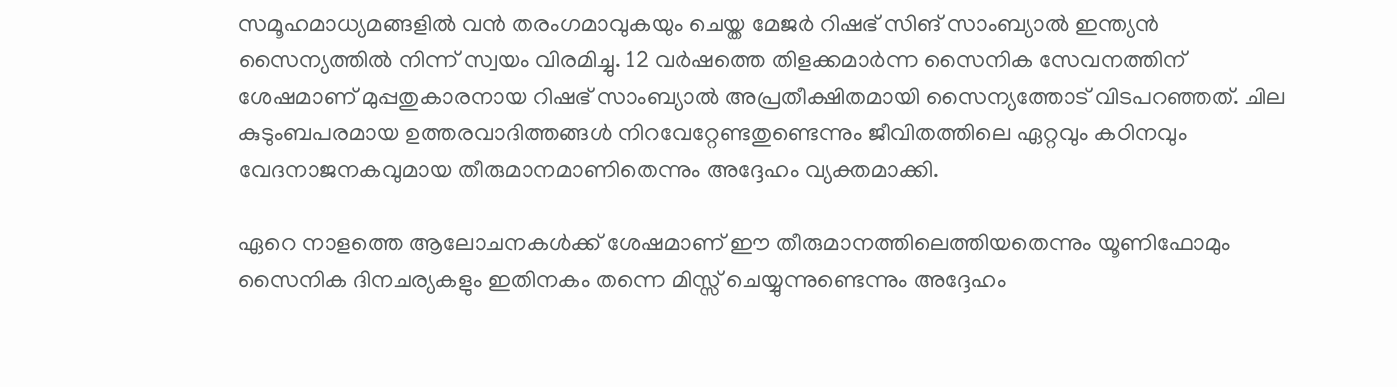സമൂഹമാധ്യമങ്ങളിൽ വൻ തരംഗമാവുകയും ചെയ്ത മേജർ റിഷഭ് സിങ് സാംബ്യാൽ ഇന്ത്യൻ സൈന്യത്തിൽ നിന്ന് സ്വയം വിരമിച്ചു. 12 വർഷത്തെ തിളക്കമാർന്ന സൈനിക സേവനത്തിന് ശേഷമാണ് മുപ്പതുകാരനായ റിഷഭ് സാംബ്യാൽ അപ്രതീക്ഷിതമായി സൈന്യത്തോട് വിടപറഞ്ഞത്. ചില കുടുംബപരമായ ഉത്തരവാദിത്തങ്ങൾ നിറവേറ്റേണ്ടതുണ്ടെന്നും ജീവിതത്തിലെ ഏറ്റവും കഠിനവും വേദനാജനകവുമായ തീരുമാനമാണിതെന്നും അദ്ദേഹം വ്യക്തമാക്കി.

ഏറെ നാളത്തെ ആലോചനകൾക്ക് ശേഷമാണ് ഈ തീരുമാനത്തിലെത്തിയതെന്നും യൂണിഫോമും സൈനിക ദിനചര്യകളും ഇതിനകം തന്നെ മിസ്സ് ചെയ്യുന്നുണ്ടെന്നും അദ്ദേഹം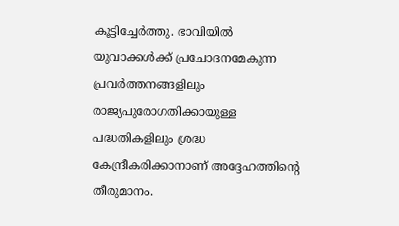കൂട്ടിച്ചേർത്തു. ഭാവിയിൽ യുവാക്കൾക്ക് പ്രചോദനമേകുന്ന പ്രവർത്തനങ്ങളിലും രാജ്യപുരോഗതിക്കായുള്ള പദ്ധതികളിലും ശ്രദ്ധ കേന്ദ്രീകരിക്കാനാണ് അദ്ദേഹത്തിന്റെ തീരുമാനം.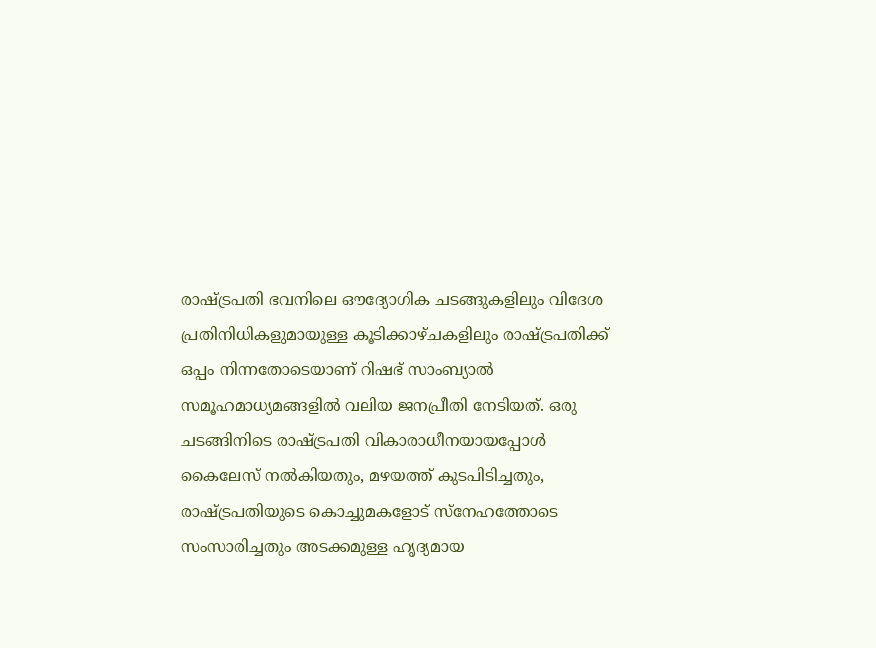രാഷ്ട്രപതി ഭവനിലെ ഔദ്യോഗിക ചടങ്ങുകളിലും വിദേശ പ്രതിനിധികളുമായുള്ള കൂടിക്കാഴ്ചകളിലും രാഷ്ട്രപതിക്ക് ഒപ്പം നിന്നതോടെയാണ് റിഷഭ് സാംബ്യാൽ സമൂഹമാധ്യമങ്ങളിൽ വലിയ ജനപ്രീതി നേടിയത്. ഒരു ചടങ്ങിനിടെ രാഷ്ട്രപതി വികാരാധീനയായപ്പോൾ കൈലേസ് നൽകിയതും, മഴയത്ത് കുടപിടിച്ചതും, രാഷ്ട്രപതിയുടെ കൊച്ചുമകളോട് സ്നേഹത്തോടെ സംസാരിച്ചതും അടക്കമുള്ള ഹൃദ്യമായ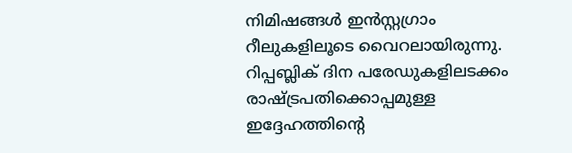നിമിഷങ്ങൾ ഇൻസ്റ്റഗ്രാം റീലുകളിലൂടെ വൈറലായിരുന്നു. റിപ്പബ്ലിക് ദിന പരേഡുകളിലടക്കം രാഷ്ട്രപതിക്കൊപ്പമുള്ള ഇദ്ദേഹത്തിന്റെ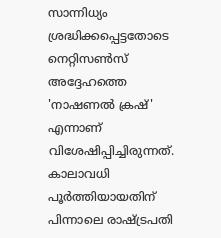സാന്നിധ്യം ശ്രദ്ധിക്കപ്പെട്ടതോടെ നെറ്റിസൺസ് അദ്ദേഹത്തെ 'നാഷണൽ ക്രഷ്' എന്നാണ് വിശേഷിപ്പിച്ചിരുന്നത്. കാലാവധി പൂർത്തിയായതിന് പിന്നാലെ രാഷ്ട്രപതി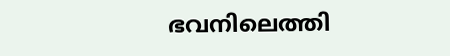ഭവനിലെത്തി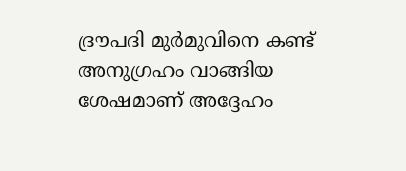ദ്രൗപദി മുർമുവിനെ കണ്ട് അനുഗ്രഹം വാങ്ങിയ ശേഷമാണ് അദ്ദേഹം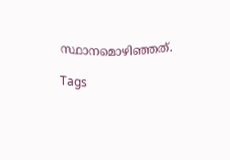സ്ഥാനമൊഴിഞ്ഞത്.

Tags